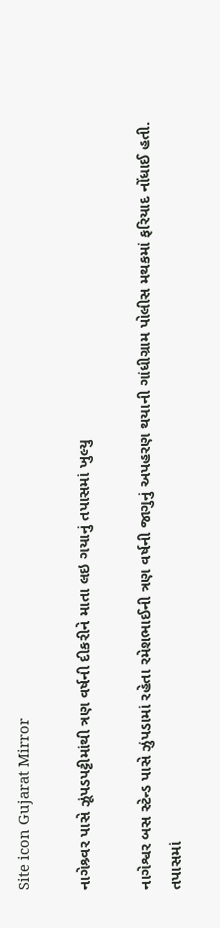Site icon Gujarat Mirror

નાગેશ્ર્વર પાસે ઝૂંપડપટ્ટીમાંથી ત્રણ વર્ષની દીકરીને માતા લઇ ગયાનું તપાસમાં ખુલ્યુ

નાગેશ્વર બસ સ્ટેન્ડ પાસે ઝુંપડામાં રહેતા રમેશભાઈની ત્રણ વર્ષની જાગુનું અપહરણ થયાની ગાંધીગ્રામ પોલીસ મથકમાં ફરિયાદ નોંધાઈ હતી. તપાસમાં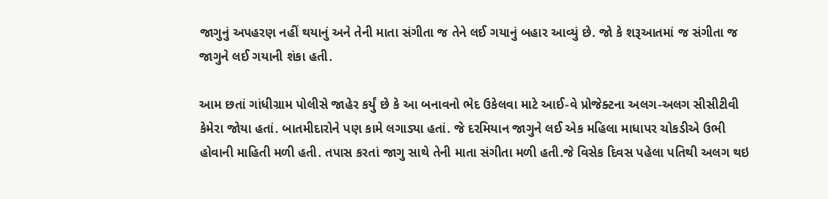જાગુનું અપહરણ નહીં થયાનું અને તેની માતા સંગીતા જ તેને લઈ ગયાનું બહાર આવ્યું છે. જો કે શરૂઆતમાં જ સંગીતા જ જાગુને લઈ ગયાની શંકા હતી.

આમ છતાં ગાંધીગ્રામ પોલીસે જાહેર કર્યું છે કે આ બનાવનો ભેદ ઉકેલવા માટે આઈ-વે પ્રોજેક્ટના અલગ-અલગ સીસીટીવી કેમેરા જોયા હતાં. બાતમીદારોને પણ કામે લગાડ્યા હતાં. જે દરમિયાન જાગુને લઈ એક મહિલા માધાપર ચોકડીએ ઉભી હોવાની માહિતી મળી હતી. તપાસ કરતાં જાગુ સાથે તેની માતા સંગીતા મળી હતી.જે વિસેક દિવસ પહેલા પતિથી અલગ થઇ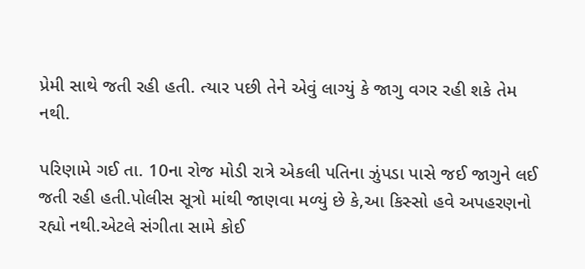પ્રેમી સાથે જતી રહી હતી. ત્યાર પછી તેને એવું લાગ્યું કે જાગુ વગર રહી શકે તેમ નથી.

પરિણામે ગઈ તા. 10ના રોજ મોડી રાત્રે એકલી પતિના ઝુંપડા પાસે જઈ જાગુને લઈ જતી રહી હતી.પોલીસ સૂત્રો માંથી જાણવા મળ્યું છે કે,આ કિસ્સો હવે અપહરણનો રહ્યો નથી.એટલે સંગીતા સામે કોઈ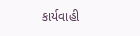કાર્યવાહી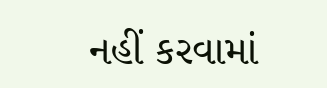નહીં કરવામાં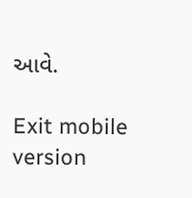આવે.

Exit mobile version